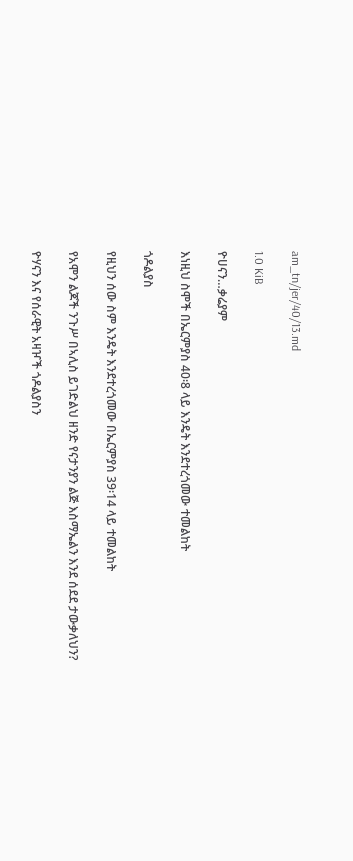am_tn/jer/40/13.md

1.0 KiB

ዮሀናን…ቃሬያም

እነዚህ ስሞች በኤርምያስ 40፡8 ላይ እንዴት እንደተረጎመው ተመልከት

ጎዶልያስ

የዚህን ሰው ስም እንዴት እንደተረጎመው በኤርምያስ 39፡14 ላይ ተመልከት

የአሞን ልጆች ንጉሥ በኣሊስ ይገድልህ ዘንድ የናታንያን ልጅ እስማኤልን እንደ ሰደደ ታውቃለህን?

ዮሃናን እና የሰራዊት አዛዦች ጎዶልያስን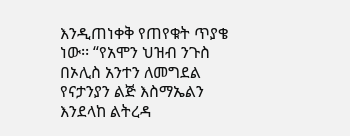እንዲጠነቀቅ የጠየቁት ጥያቄ ነው፡፡ “የአሞን ህዝብ ንጉስ በኦሊስ አንተን ለመግደል የናታንያን ልጅ እስማኤልን እንደላከ ልትረዳ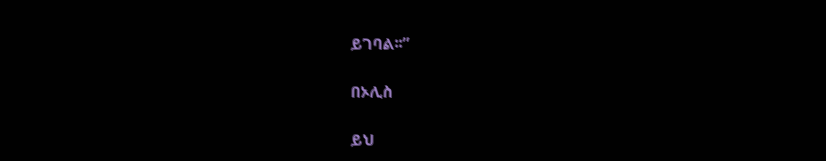ይገባል፡፡”

በኦሊስ

ይህ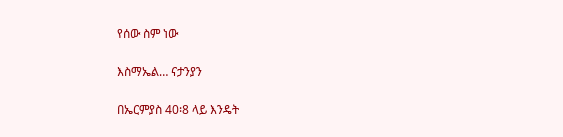የሰው ስም ነው

እስማኤል… ናታንያን

በኤርምያስ 40፡8 ላይ እንዴት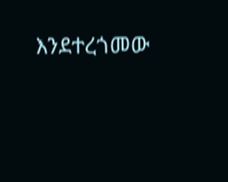እንደተረጎመው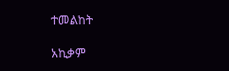ተመልከት

አኪቃም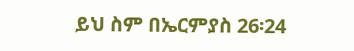ይህ ስም በኤርምያስ 26፡24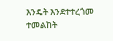እንዴት እንደተተረጎመ ተመልከት